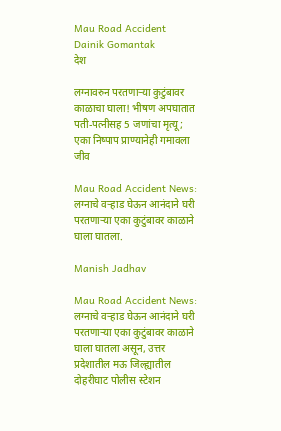Mau Road Accident  Dainik Gomantak
देश

लग्नावरुन परतणाऱ्या कुटुंबावर काळाचा घाला! भीषण अपघातात पती-पत्नीसह 5 जणांचा मृत्यू; एका निष्पाप प्राण्यानेही गमावला जीव

Mau Road Accident News: लग्नाचे वऱ्हाड घेऊन आनंदाने घरी परतणाऱ्या एका कुटुंबावर काळाने घाला घातला.

Manish Jadhav

Mau Road Accident News: लग्नाचे वऱ्हाड घेऊन आनंदाने घरी परतणाऱ्या एका कुटुंबावर काळाने घाला घातला असून, उत्तर प्रदेशातील मऊ जिल्ह्यातील दोहरीघाट पोलीस स्टेशन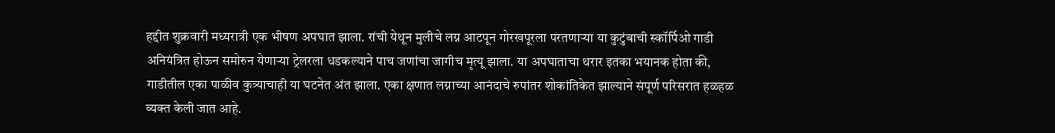हद्दीत शुक्रवारी मध्यरात्री एक भीषण अपघात झाला. रांची येथून मुलीचे लग्न आटपून गोरखपूरला परतणाऱ्या या कुटुंबाची स्कॉर्पिओ गाडी अनियंत्रित होऊन समोरुन येणाऱ्या ट्रेलरला धडकल्याने पाच जणांचा जागीच मृत्यू झाला. या अपघाताचा थरार इतका भयानक होता की, गाडीतील एका पाळीव कुत्र्याचाही या घटनेत अंत झाला. एका क्षणात लग्नाच्या आनंदाचे रुपांतर शोकांतिकेत झाल्याने संपूर्ण परिसरात हळहळ व्यक्त केली जात आहे.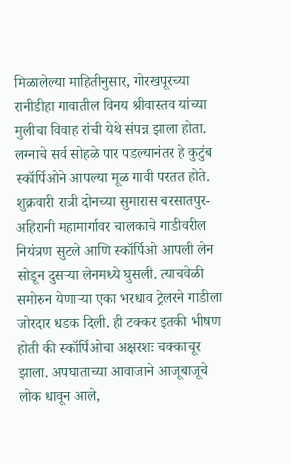मिळालेल्या माहितीनुसार, गोरखपूरच्या रानीडीहा गावातील विनय श्रीवास्तव यांच्या मुलीचा विवाह रांची येथे संपन्न झाला होता. लग्नाचे सर्व सोहळे पार पडल्यानंतर हे कुटुंब स्कॉर्पिओने आपल्या मूळ गावी परतत होते. शुक्रवारी रात्री दोनच्या सुमारास बरसातपुर-अहिरानी महामार्गावर चालकाचे गाडीवरील नियंत्रण सुटले आणि स्कॉर्पिओ आपली लेन सोडून दुसऱ्या लेनमध्ये घुसली. त्याचवेळी समोरुन येणाऱ्या एका भरधाव ट्रेलरने गाडीला जोरदार धडक दिली. ही टक्कर इतकी भीषण होती की स्कॉर्पिओचा अक्षरशः चक्काचूर झाला. अपघाताच्या आवाजाने आजूबाजूचे लोक धावून आले,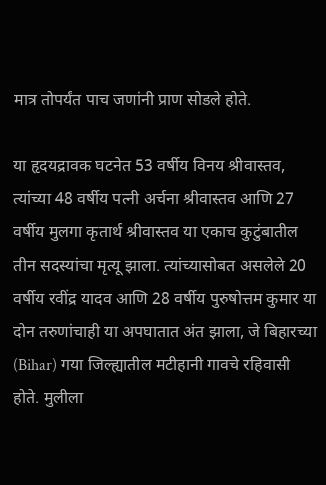मात्र तोपर्यंत पाच जणांनी प्राण सोडले होते.

या हृदयद्रावक घटनेत 53 वर्षीय विनय श्रीवास्तव, त्यांच्या 48 वर्षीय पत्नी अर्चना श्रीवास्तव आणि 27 वर्षीय मुलगा कृतार्थ श्रीवास्तव या एकाच कुटुंबातील तीन सदस्यांचा मृत्यू झाला. त्यांच्यासोबत असलेले 20 वर्षीय रवींद्र यादव आणि 28 वर्षीय पुरुषोत्तम कुमार या दोन तरुणांचाही या अपघातात अंत झाला, जे बिहारच्या (Bihar) गया जिल्ह्यातील मटीहानी गावचे रहिवासी होते. मुलीला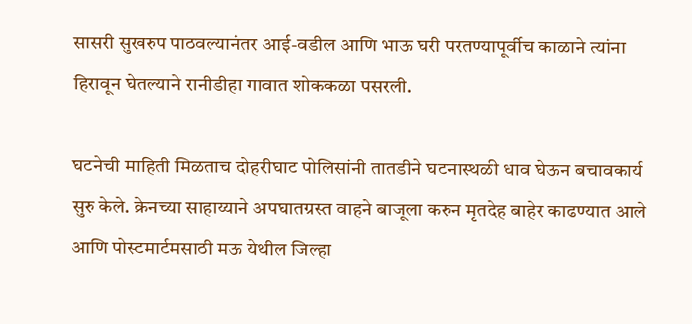सासरी सुखरुप पाठवल्यानंतर आई-वडील आणि भाऊ घरी परतण्यापूर्वीच काळाने त्यांना हिरावून घेतल्याने रानीडीहा गावात शोककळा पसरली.

घटनेची माहिती मिळताच दोहरीघाट पोलिसांनी तातडीने घटनास्थळी धाव घेऊन बचावकार्य सुरु केले. क्रेनच्या साहाय्याने अपघातग्रस्त वाहने बाजूला करुन मृतदेह बाहेर काढण्यात आले आणि पोस्टमार्टमसाठी मऊ येथील जिल्हा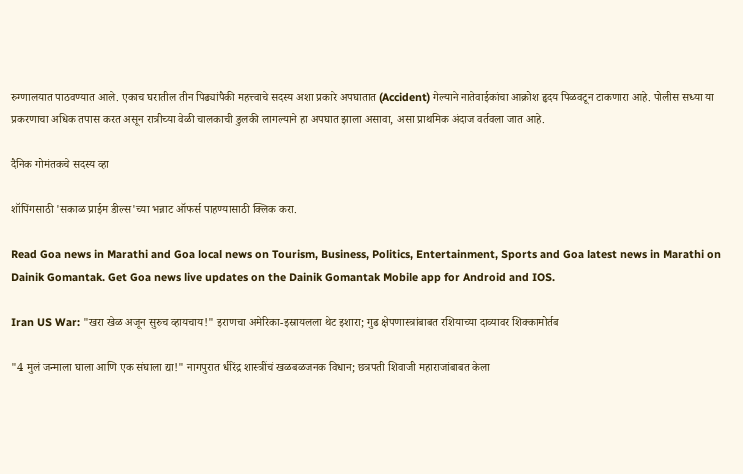रुग्णालयात पाठवण्यात आले. एकाच घरातील तीन पिढ्यांपैकी महत्त्वाचे सदस्य अशा प्रकारे अपघातात (Accident) गेल्याने नातेवाईकांचा आक्रोश हृदय पिळवटून टाकणारा आहे. पोलीस सध्या या प्रकरणाचा अधिक तपास करत असून रात्रीच्या वेळी चालकाची डुलकी लागल्याने हा अपघात झाला असावा, असा प्राथमिक अंदाज वर्तवला जात आहे.

दैनिक गोमंतकचे सदस्य व्हा

शॉपिंगसाठी 'सकाळ प्राईम डील्स'च्या भन्नाट ऑफर्स पाहण्यासाठी क्लिक करा.

Read Goa news in Marathi and Goa local news on Tourism, Business, Politics, Entertainment, Sports and Goa latest news in Marathi on Dainik Gomantak. Get Goa news live updates on the Dainik Gomantak Mobile app for Android and IOS.

Iran US War: "खरा खेळ अजून सुरुच व्हायचाय!" इराणचा अमेरिका-इस्रायलला थेट इशारा; गुढ क्षेपणास्त्रांबाबत रशियाच्या दाव्यावर शिक्कामोर्तब

"4 मुलं जन्माला घाला आणि एक संघाला द्या!" नागपुरात धीरेंद्र शास्त्रींचं खळबळजनक विधान; छत्रपती शिवाजी महाराजांबाबत केला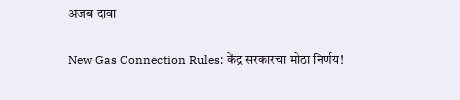अजब दावा

New Gas Connection Rules: केंद्र सरकारचा मोठा निर्णय!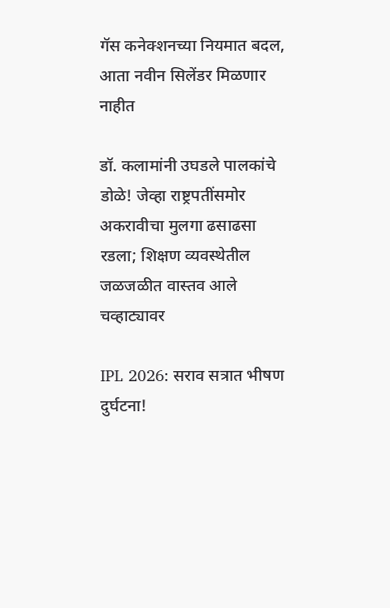गॅस कनेक्शनच्या नियमात बदल, आता नवीन सिलेंडर मिळणार नाहीत

डॉ. कलामांनी उघडले पालकांचे डोळे! जेव्हा राष्ट्रपतींसमोर अकरावीचा मुलगा ढसाढसा रडला; शिक्षण व्यवस्थेतील जळजळीत वास्तव आले चव्हाट्यावर

IPL 2026: सराव सत्रात भीषण दुर्घटना!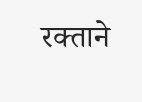रक्ताने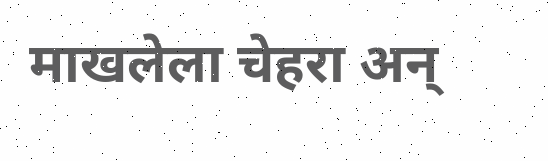माखलेला चेहरा अन्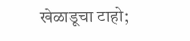खेळाडूचा टाहो;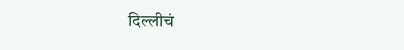दिल्लीचं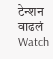टेन्शन वाढलं Watch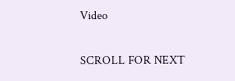Video

SCROLL FOR NEXT